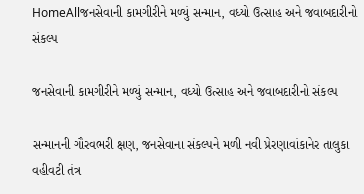HomeAllજનસેવાની કામગીરીને મળ્યું સન્માન, વધ્યો ઉત્સાહ અને જવાબદારીનો સંકલ્પ

જનસેવાની કામગીરીને મળ્યું સન્માન, વધ્યો ઉત્સાહ અને જવાબદારીનો સંકલ્પ

સન્માનની ગૌરવભરી ક્ષણ, જનસેવાના સંકલ્પને મળી નવી પ્રેરણાવાંકાનેર તાલુકા વહીવટી તંત્ર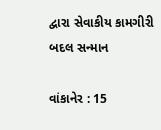દ્વારા સેવાકીય કામગીરી બદલ સન્માન

વાંકાનેર : 15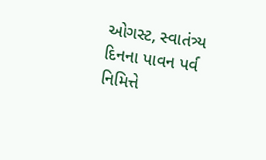ઓગસ્ટ, સ્વાતંત્ર્ય દિનના પાવન પર્વ નિમિત્તે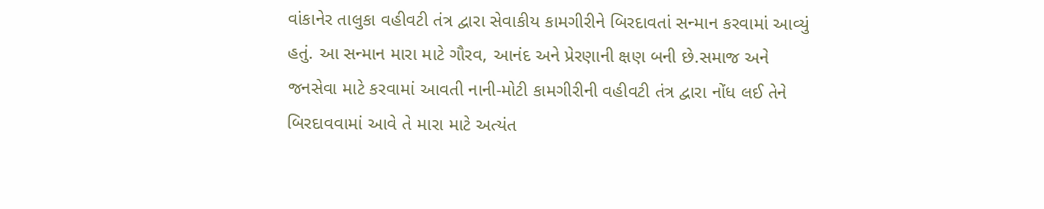વાંકાનેર તાલુકા વહીવટી તંત્ર દ્વારા સેવાકીય કામગીરીને બિરદાવતાં સન્માન કરવામાં આવ્યું હતું. આ સન્માન મારા માટે ગૌરવ, આનંદ અને પ્રેરણાની ક્ષણ બની છે.સમાજ અને જનસેવા માટે કરવામાં આવતી નાની-મોટી કામગીરીની વહીવટી તંત્ર દ્વારા નોંધ લઈ તેને બિરદાવવામાં આવે તે મારા માટે અત્યંત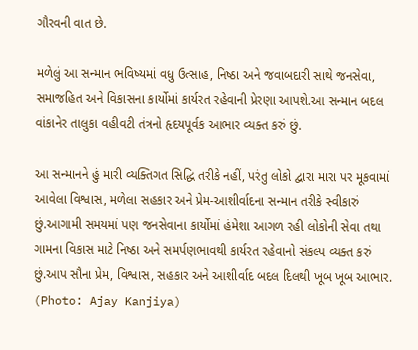ગૌરવની વાત છે.

મળેલું આ સન્માન ભવિષ્યમાં વધુ ઉત્સાહ, નિષ્ઠા અને જવાબદારી સાથે જનસેવા, સમાજહિત અને વિકાસના કાર્યોમાં કાર્યરત રહેવાની પ્રેરણા આપશે.આ સન્માન બદલ વાંકાનેર તાલુકા વહીવટી તંત્રનો હૃદયપૂર્વક આભાર વ્યક્ત કરું છું.

આ સન્માનને હું મારી વ્યક્તિગત સિદ્ધિ તરીકે નહીં, પરંતુ લોકો દ્વારા મારા પર મૂકવામાં આવેલા વિશ્વાસ, મળેલા સહકાર અને પ્રેમ-આશીર્વાદના સન્માન તરીકે સ્વીકારું છું.આગામી સમયમાં પણ જનસેવાના કાર્યોમાં હંમેશા આગળ રહી લોકોની સેવા તથા ગામના વિકાસ માટે નિષ્ઠા અને સમર્પણભાવથી કાર્યરત રહેવાનો સંકલ્પ વ્યક્ત કરું છું.આપ સૌના પ્રેમ, વિશ્વાસ, સહકાર અને આશીર્વાદ બદલ દિલથી ખૂબ ખૂબ આભાર. (Photo: Ajay Kanjiya)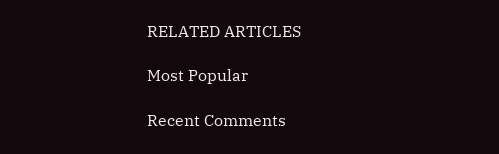RELATED ARTICLES

Most Popular

Recent Comments